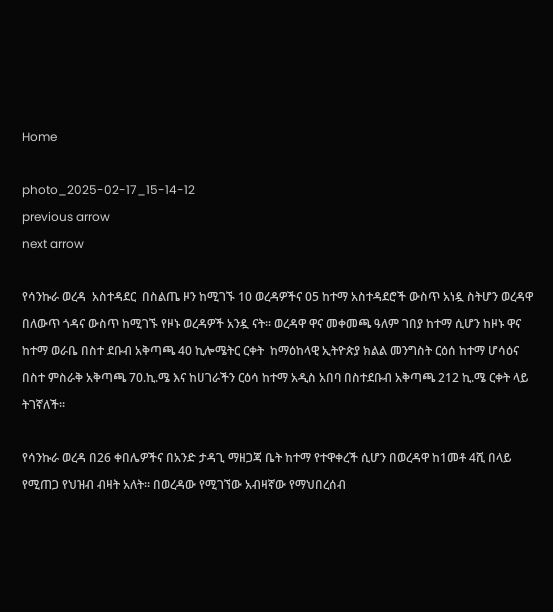Home

photo_2025-02-17_15-14-12
previous arrow
next arrow

የሳንኩራ ወረዳ  አስተዳደር  በስልጤ ዞን ከሚገኙ 10 ወረዳዎችና 05 ከተማ አስተዳደሮች ውስጥ አነዷ ስትሆን ወረዳዋ በለውጥ ጎዳና ውስጥ ከሚገኙ የዞኑ ወረዳዎች አንዷ ናት፡፡ ወረዳዋ ዋና መቀመጫ ዓለም ገበያ ከተማ ሲሆን ከዞኑ ዋና ከተማ ወራቤ በስተ ደቡብ አቅጣጫ 40 ኪሎሜትር ርቀት  ከማዕከላዊ ኢትዮጵያ ክልል መንግስት ርዕሰ ከተማ ሆሳዕና በስተ ምስራቅ አቅጣጫ 70.ኪ.ሜ እና ከሀገራችን ርዕሳ ከተማ አዲስ አበባ በስተደቡብ አቅጣጫ 212 ኪ.ሜ ርቀት ላይ ትገኛለች፡፡

የሳንኩራ ወረዳ በ26 ቀበሌዎችና በአንድ ታዳጊ ማዘጋጃ ቤት ከተማ የተዋቀረች ሲሆን በወረዳዋ ከ1መቶ 4ሺ በላይ የሚጠጋ የህዝብ ብዛት አለት። በወረዳው የሚገኘው አብዛኛው የማህበረሰብ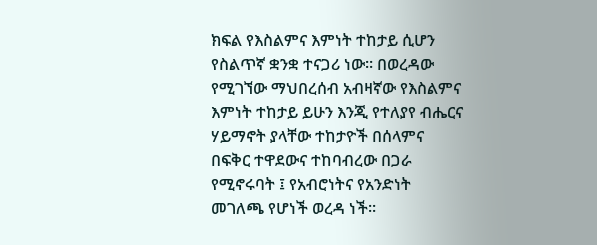ክፍል የእስልምና እምነት ተከታይ ሲሆን የስልጥኛ ቋንቋ ተናጋሪ ነው። በወረዳው የሚገኘው ማህበረሰብ አብዛኛው የእስልምና እምነት ተከታይ ይሁን እንጂ የተለያየ ብሔርና ሃይማኖት ያላቸው ተከታዮች በሰላምና በፍቅር ተዋደውና ተከባብረው በጋራ የሚኖሩባት ፤ የአብሮነትና የአንድነት መገለጫ የሆነች ወረዳ ነች፡፡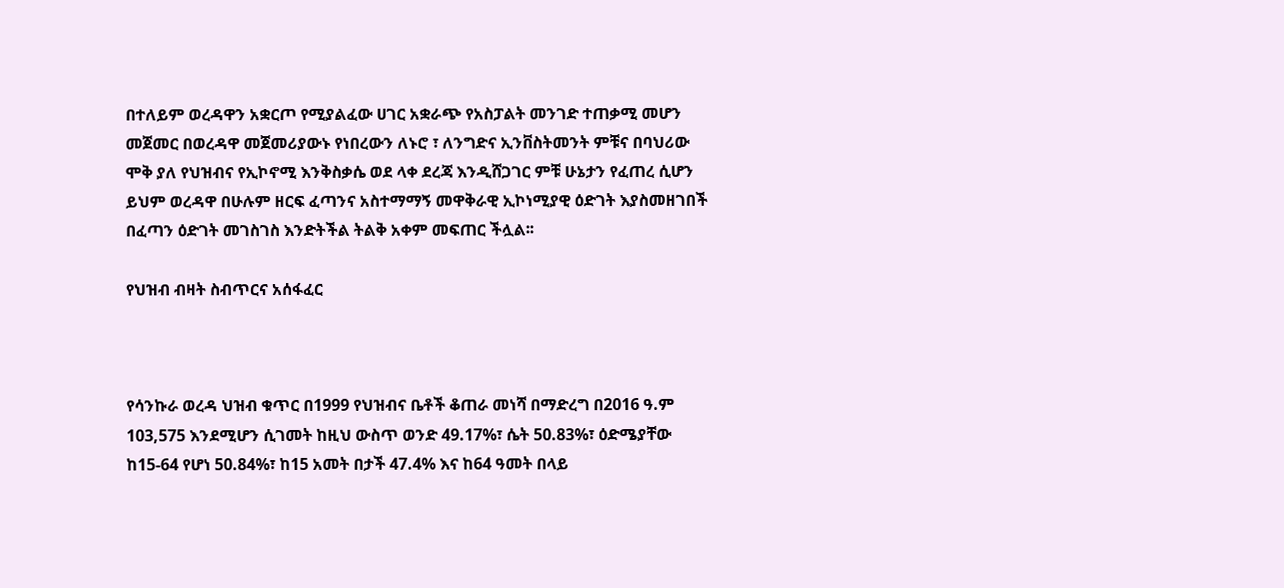በተለይም ወረዳዋን አቋርጦ የሚያልፈው ሀገር አቋራጭ የአስፓልት መንገድ ተጠቃሚ መሆን መጀመር በወረዳዋ መጀመሪያውኑ የነበረውን ለኑሮ ፣ ለንግድና ኢንቨስትመንት ምቹና በባህሪው ሞቅ ያለ የህዝብና የኢኮኖሚ እንቅስቃሴ ወደ ላቀ ደረጃ እንዲሸጋገር ምቹ ሁኔታን የፈጠረ ሲሆን ይህም ወረዳዋ በሁሉም ዘርፍ ፈጣንና አስተማማኝ መዋቅራዊ ኢኮነሚያዊ ዕድገት እያስመዘገበች በፈጣን ዕድገት መገስገስ እንድትችል ትልቅ አቀም መፍጠር ችሏል፡፡

የህዝብ ብዛት ስብጥርና አሰፋፈር



የሳንኩራ ወረዳ ህዝብ ቁጥር በ1999 የህዝብና ቤቶች ቆጠራ መነሻ በማድረግ በ2016 ዓ.ም 103,575 እንደሚሆን ሲገመት ከዚህ ውስጥ ወንድ 49.17%፣ ሴት 50.83%፣ ዕድሜያቸው ከ15-64 የሆነ 50.84%፣ ከ15 አመት በታች 47.4% እና ከ64 ዓመት በላይ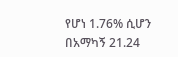የሆነ 1.76% ሲሆን በአማካኝ 21.24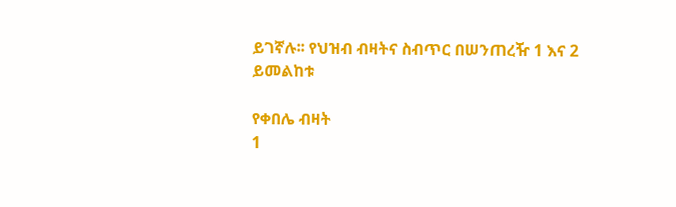ይገኛሉ፡፡ የህዝብ ብዛትና ስብጥር በሠንጠረዥ 1 እና 2 ይመልከቱ

የቀበሌ ብዛት
1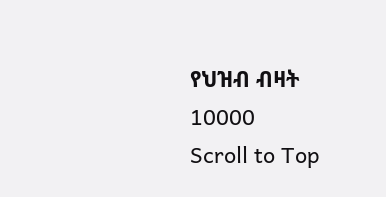የህዝብ ብዛት
10000
Scroll to Top